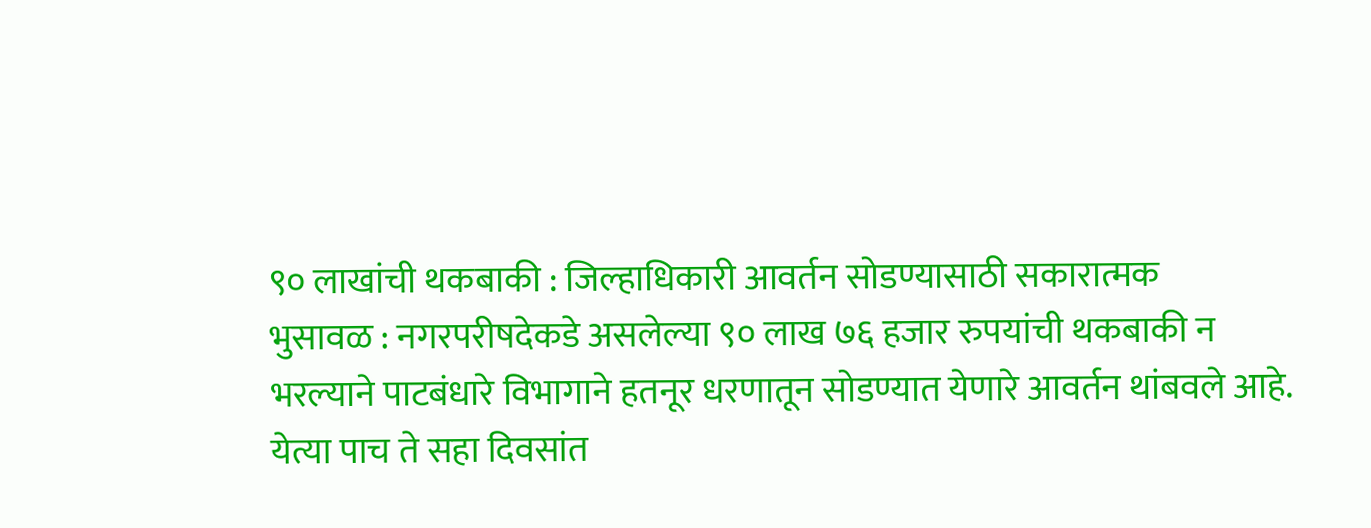९० लाखांची थकबाकी : जिल्हाधिकारी आवर्तन सोडण्यासाठी सकारात्मक
भुसावळ : नगरपरीषदेकडे असलेल्या ९० लाख ७६ हजार रुपयांची थकबाकी न भरल्याने पाटबंधारे विभागाने हतनूर धरणातून सोडण्यात येणारे आवर्तन थांबवले आहे. येत्या पाच ते सहा दिवसांत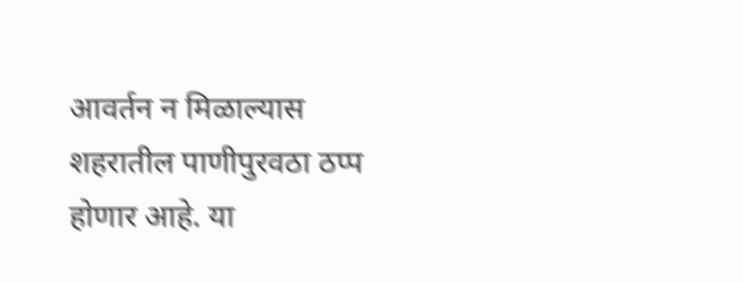आवर्तन न मिळाल्यास शहरातील पाणीपुरवठा ठप्प होणार आहे. या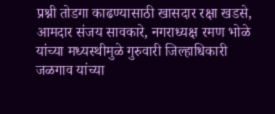प्रश्नी तोडगा काढण्यासाठी खासदार रक्षा खडसे, आमदार संजय सावकारे, नगराध्यक्ष रमण भोळे यांच्या मध्यस्थीमुळे गुरुवारी जिल्हाधिकारी जळगाव यांच्या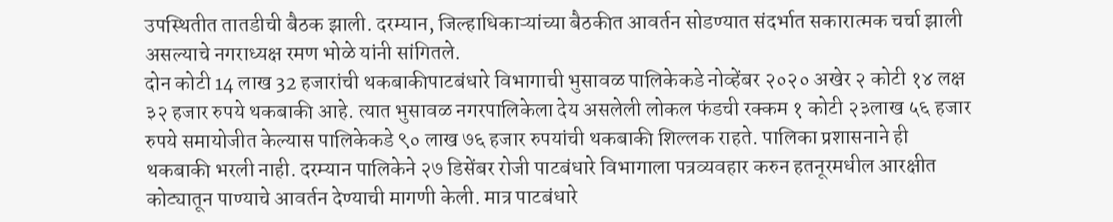उपस्थितीत तातडीची बैठक झाली. दरम्यान, जिल्हाधिकाऱ्यांच्या बैठकीत आवर्तन सोडण्यात संदर्भात सकारात्मक चर्चा झाली असल्याचे नगराध्यक्ष रमण भोळे यांनी सांगितले.
दोन कोटी 14 लाख 32 हजारांची थकबाकीपाटबंधारे विभागाची भुसावळ पालिकेकडे नोव्हेंबर २०२० अखेर २ कोटी १४ लक्ष ३२ हजार रुपये थकबाकी आहे. त्यात भुसावळ नगरपालिकेला देय असलेली लोकल फंडची रक्कम १ कोटी २३लाख ५६ हजार रुपये समायोजीत केल्यास पालिकेकडे ९० लाख ७६ हजार रुपयांची थकबाकी शिल्लक राहते. पालिका प्रशासनाने ही थकबाकी भरली नाही. दरम्यान पालिकेने २७ डिसेंबर रोजी पाटबंधारे विभागाला पत्रव्यवहार करुन हतनूरमधील आरक्षीत कोट्यातून पाण्याचे आवर्तन देण्याची मागणी केली. मात्र पाटबंधारे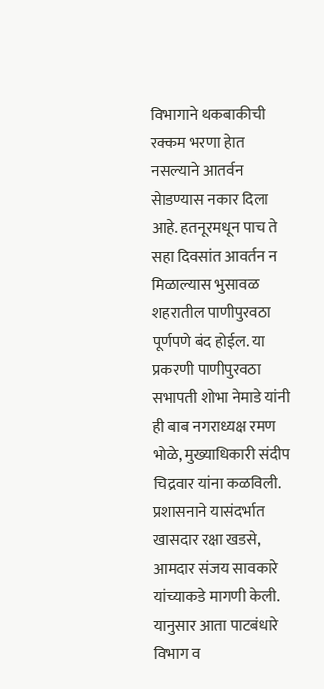विभागाने थकबाकीची रक्कम भरणा हेात नसल्याने आतर्वन सेाडण्यास नकार दिला आहे. हतनूरमधून पाच ते सहा दिवसांत आवर्तन न मिळाल्यास भुसावळ शहरातील पाणीपुरवठा पूर्णपणे बंद होईल. या प्रकरणी पाणीपुरवठा सभापती शोभा नेमाडे यांनी ही बाब नगराध्यक्ष रमण भोळे, मुख्याधिकारी संदीप चिद्रवार यांना कळविली. प्रशासनाने यासंदर्भात खासदार रक्षा खडसे, आमदार संजय सावकारे यांच्याकडे मागणी केली. यानुसार आता पाटबंधारे विभाग व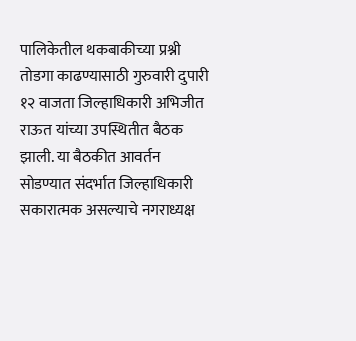पालिकेतील थकबाकीच्या प्रश्नी तोडगा काढण्यासाठी गुरुवारी दुपारी १२ वाजता जिल्हाधिकारी अभिजीत राऊत यांच्या उपस्थितीत बैठक झाली. या बैठकीत आवर्तन सोडण्यात संदर्भात जिल्हाधिकारी सकारात्मक असल्याचे नगराध्यक्ष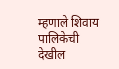म्हणाले शिवाय पालिकेची देखील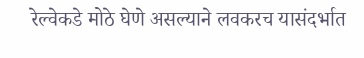रेल्वेकडे मोठे घेणे असल्याने लवकरच यासंदर्भात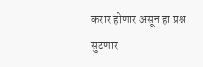करार होणार असून हा प्रश्न सुटणार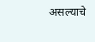असल्याचे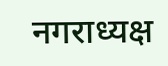नगराध्यक्ष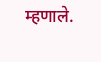म्हणाले.